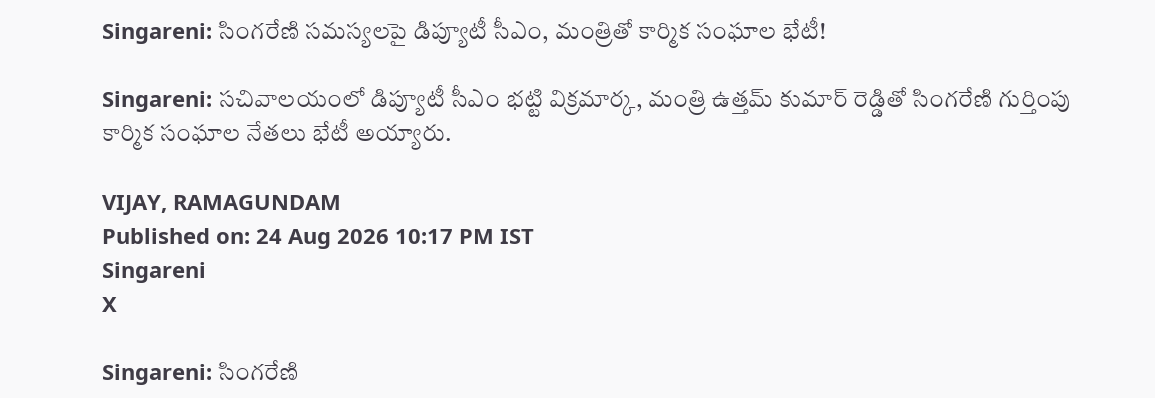Singareni: సింగరేణి సమస్యలపై డిప్యూటీ సీఎం, మంత్రితో కార్మిక సంఘాల భేటీ!

Singareni: సచివాలయంలో డిప్యూటీ సీఎం భట్టి విక్రమార్క, మంత్రి ఉత్తమ్ కుమార్ రెడ్డితో సింగరేణి గుర్తింపు కార్మిక సంఘాల నేతలు భేటీ అయ్యారు.

VIJAY, RAMAGUNDAM
Published on: 24 Aug 2026 10:17 PM IST
Singareni
X

Singareni: సింగరేణి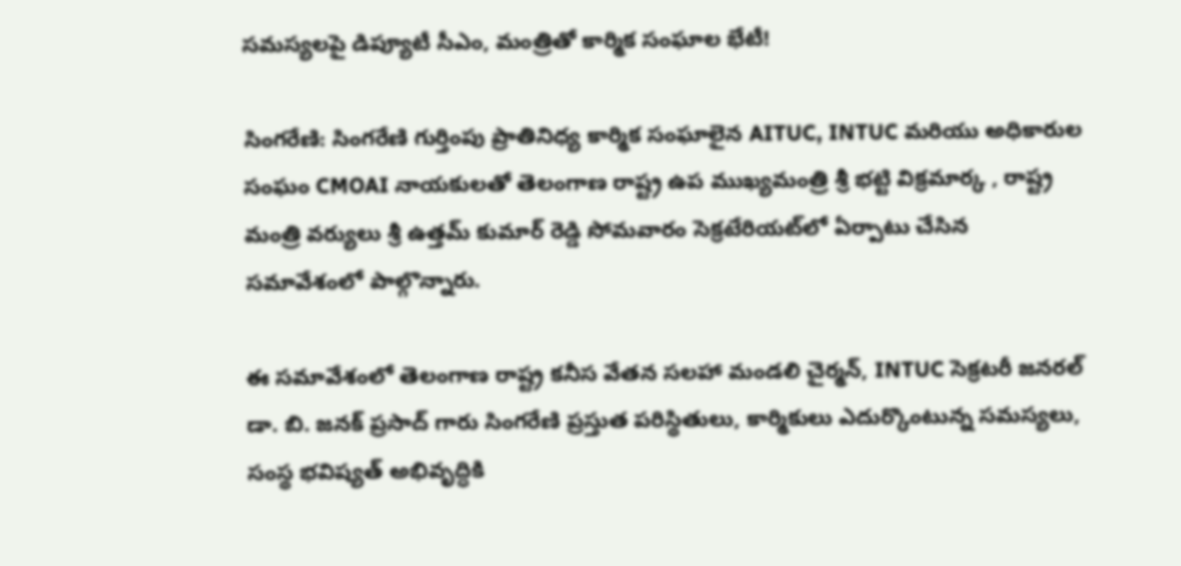సమస్యలపై డిప్యూటీ సీఎం, మంత్రితో కార్మిక సంఘాల భేటీ!

సింగరేణి: సింగరేణి గుర్తింపు ప్రాతినిధ్య కార్మిక సంఘాలైన AITUC, INTUC మరియు అధికారుల సంఘం CMOAI నాయకులతో తెలంగాణ రాష్ట్ర ఉప ముఖ్యమంత్రి శ్రీ భట్టి విక్రమార్క , రాష్ట్ర మంత్రి వర్యులు శ్రీ ఉత్తమ్ కుమార్ రెడ్డి సోమవారం సెక్రటేరియట్‌లో ఏర్పాటు చేసిన సమావేశంలో పాల్గొన్నారు.

ఈ సమావేశంలో తెలంగాణ రాష్ట్ర కనీస వేతన సలహా మండలి చైర్మన్, INTUC సెక్రటరీ జనరల్ డా. బి. జనక్ ప్రసాద్ గారు సింగరేణి ప్రస్తుత పరిస్థితులు, కార్మికులు ఎదుర్కొంటున్న సమస్యలు, సంస్థ భవిష్యత్ అభివృద్ధికి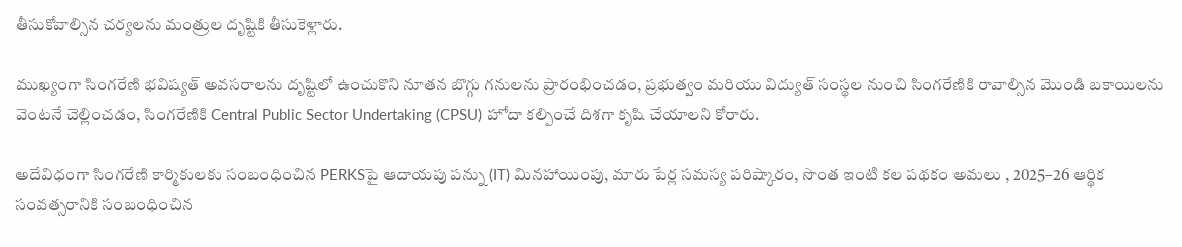తీసుకోవాల్సిన చర్యలను మంత్రుల దృష్టికి తీసుకెళ్లారు.

ముఖ్యంగా సింగరేణి భవిష్యత్ అవసరాలను దృష్టిలో ఉంచుకొని నూతన బొగ్గు గనులను ప్రారంభించడం, ప్రభుత్వం మరియు విద్యుత్ సంస్థల నుంచి సింగరేణికి రావాల్సిన మొండి బకాయిలను వెంటనే చెల్లించడం, సింగరేణికి Central Public Sector Undertaking (CPSU) హోదా కల్పించే దిశగా కృషి చేయాలని కోరారు.

అదేవిధంగా సింగరేణి కార్మికులకు సంబంధించిన PERKSపై ఆదాయపు పన్ను (IT) మినహాయింపు, మారు పేర్ల సమస్య పరిష్కారం, సొంత ఇంటి కల పథకం అమలు , 2025–26 ఆర్థిక సంవత్సరానికి సంబంధించిన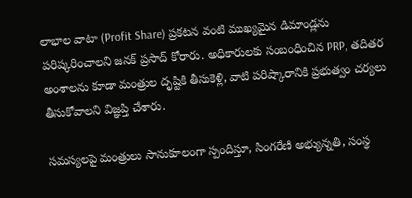లాభాల వాటా (Profit Share) ప్రకటన వంటి ముఖ్యమైన డిమాండ్లను పరిష్కరించాలని జనక్ ప్రసాద్ కోరారు. అధికారులకు సంబంధించిన PRP, తదితర అంశాలను కూడా మంత్రుల దృష్టికి తీసుకెళ్లి, వాటి పరిష్కారానికి ప్రభుత్వం చర్యలు తీసుకోవాలని విజ్ఞప్తి చేశారు.

సమస్యలపై మంత్రులు సానుకూలంగా స్పందిస్తూ, సింగరేణి అభ్యున్నతి, సంస్థ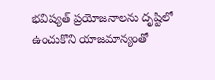భవిష్యత్ ప్రయోజనాలను దృష్టిలో ఉంచుకొని యాజమాన్యంతో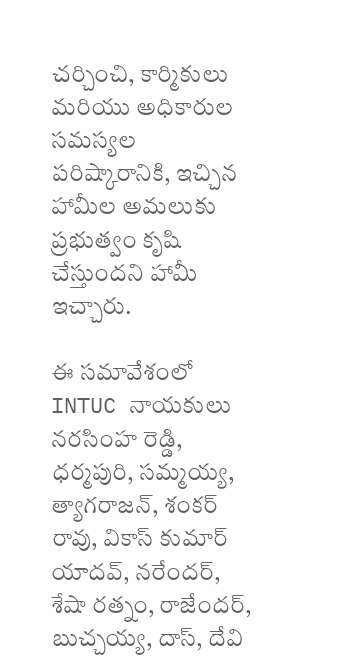చర్చించి, కార్మికులు మరియు అధికారుల సమస్యల పరిష్కారానికి, ఇచ్చిన హామీల అమలుకు ప్రభుత్వం కృషి చేస్తుందని హామీ ఇచ్చారు.

ఈ సమావేశంలో INTUC నాయకులు నరసింహ రెడ్డి, ధర్మపురి, సమ్మయ్య, త్యాగరాజన్, శంకర్ రావు, వికాస్ కుమార్ యాదవ్, నరేందర్, శేషా రత్నం, రాజేందర్, బుచ్చయ్య, దాస్, దేవి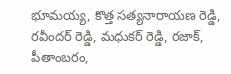భూమయ్య, కొత్త సత్యనారాయణ రెడ్డి, రవీందర్ రెడ్డి, మధుకర్ రెడ్డి, రజాక్, పీతాంబరం,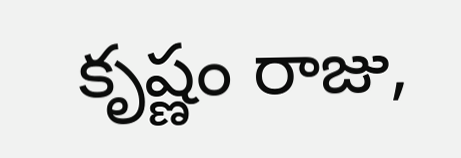కృష్ణం రాజు,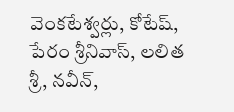వెంకటేశ్వర్లు, కోటేష్, పేరం శ్రీనివాస్, లలిత శ్రీ, నవీన్,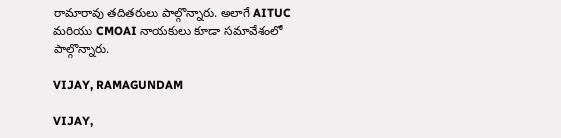రామారావు తదితరులు పాల్గొన్నారు. అలాగే AITUC మరియు CMOAI నాయకులు కూడా సమావేశంలో పాల్గొన్నారు.

VIJAY, RAMAGUNDAM

VIJAY,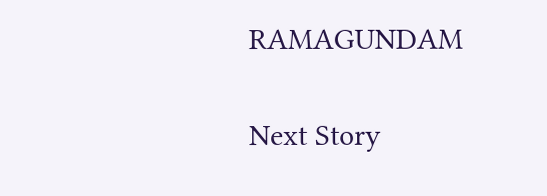RAMAGUNDAM

Next Story